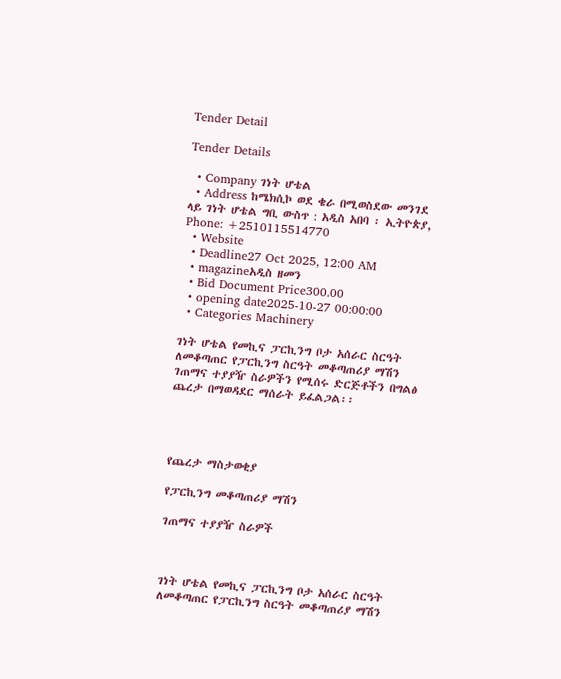Tender Detail

Tender Details

  • Company ገነት ሆቴል
  • Address ከሜክሲኮ ወደ ቄራ በሚወስደው መንገደ ላይ ገነት ሆቴል ግቢ ውስጥ : አዲስ አበባ ፡ ኢትዮጵያ, Phone: +2510115514770
  • Website
  • Deadline27 Oct 2025, 12:00 AM
  • magazineአዲስ ዘመን
  • Bid Document Price300.00
  • opening date2025-10-27 00:00:00
  • Categories Machinery

ገነት ሆቴል የመኪና ፓርኪንግ ቦታ አሰራር ስርዓት ለመቆጣጠር የፓርኪንግ ስርዓት መቆጣጠሪያ ማሽን ገጠማና ተያያዥ ስራዎችን የሚሰሩ ድርጅቶችን በግልፅ ጨረታ በማወዳደር ማሰራት ይፈልጋል፡፡




የጨረታ ማስታወቂያ

የፓርኪንግ መቆጣጠሪያ ማሽን

ገጠማና ተያያዥ ስራዎች



ገነት ሆቴል የመኪና ፓርኪንግ ቦታ አሰራር ስርዓት ለመቆጣጠር የፓርኪንግ ስርዓት መቆጣጠሪያ ማሽን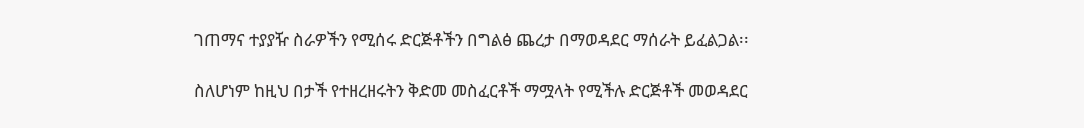ገጠማና ተያያዥ ስራዎችን የሚሰሩ ድርጅቶችን በግልፅ ጨረታ በማወዳደር ማሰራት ይፈልጋል፡፡

ስለሆነም ከዚህ በታች የተዘረዘሩትን ቅድመ መስፈርቶች ማሟላት የሚችሉ ድርጅቶች መወዳደር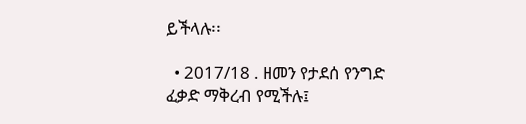ይችላሉ፡፡

  • 2017/18 . ዘመን የታደሰ የንግድ ፈቃድ ማቅረብ የሚችሉ፤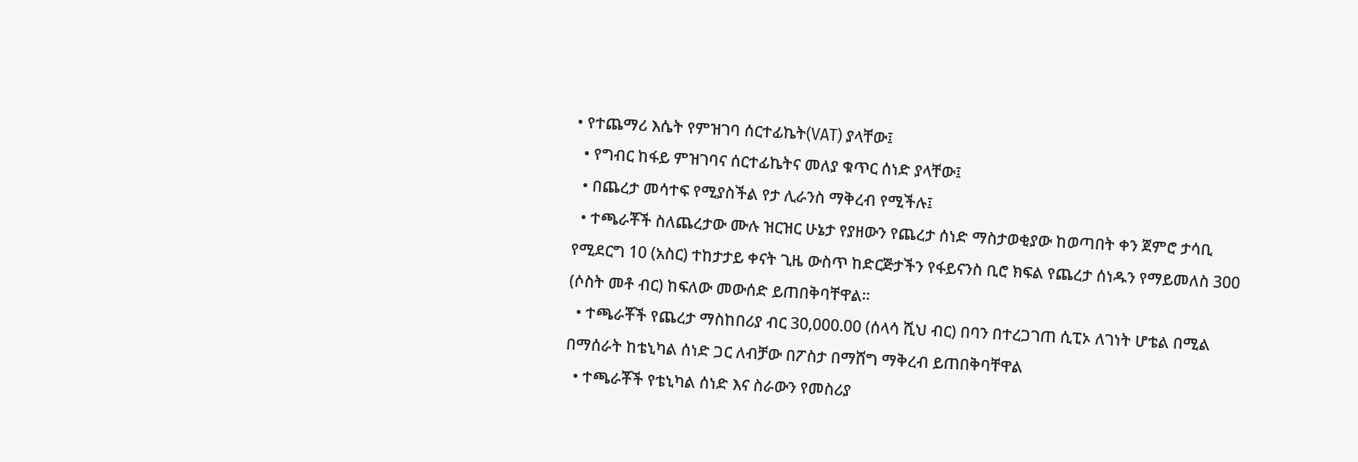• የተጨማሪ እሴት የምዝገባ ሰርተፊኬት(VAT) ያላቸው፤
  • የግብር ከፋይ ምዝገባና ሰርተፊኬትና መለያ ቁጥር ሰነድ ያላቸው፤
  • በጨረታ መሳተፍ የሚያስችል የታ ሊራንስ ማቅረብ የሚችሉ፤
  • ተጫራቾች ስለጨረታው ሙሉ ዝርዝር ሁኔታ የያዘውን የጨረታ ሰነድ ማስታወቂያው ከወጣበት ቀን ጀምሮ ታሳቢ የሚደርግ 10 (አስር) ተከታታይ ቀናት ጊዜ ውስጥ ከድርጅታችን የፋይናንስ ቢሮ ክፍል የጨረታ ሰነዱን የማይመለስ 300 (ሶስት መቶ ብር) ከፍለው መውሰድ ይጠበቅባቸዋል፡፡
  • ተጫራቾች የጨረታ ማስከበሪያ ብር 30,000.00 (ሰላሳ ሺህ ብር) በባን በተረጋገጠ ሲፒኦ ለገነት ሆቴል በሚል በማሰራት ከቴኒካል ሰነድ ጋር ለብቻው በፖስታ በማሸግ ማቅረብ ይጠበቅባቸዋል
  • ተጫራቾች የቴኒካል ሰነድ እና ስራውን የመስሪያ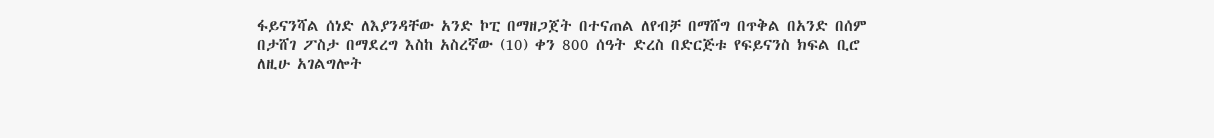ፋይናንሻል ሰነድ ለእያንዳቸው አንድ ኮፒ በማዘጋጀት በተናጠል ለየብቻ በማሸግ በጥቅል በአንድ በሰም በታሸገ ፖስታ በማደረግ እስከ አስረኛው (10) ቀን 800 ሰዓት ድረስ በድርጅቱ የፍይናንስ ክፍል ቢሮ ለዚሁ አገልግሎት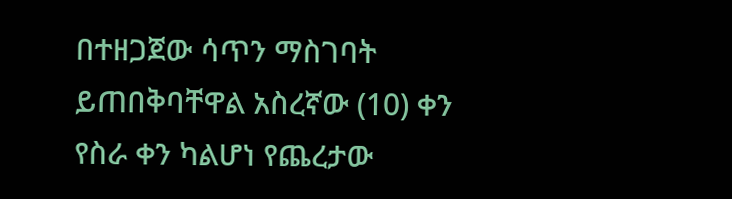በተዘጋጀው ሳጥን ማስገባት ይጠበቅባቸዋል አስረኛው (10) ቀን የስራ ቀን ካልሆነ የጨረታው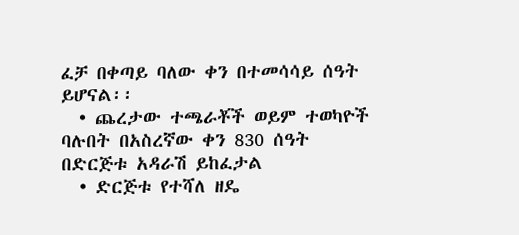ፈቻ በቀጣይ ባለው ቀን በተመሳሳይ ሰዓት ይሆናል፡፡
  • ጨረታው ተጫራቾች ወይም ተወካዮች ባሉበት በአስረኛው ቀን 830 ሰዓት በድርጅቱ አዳራሽ ይከፈታል
  • ድርጅቱ የተሻለ ዘዴ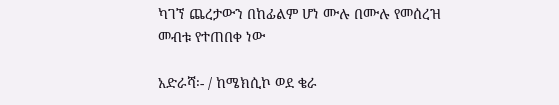ካገኘ ጨረታውን በከፊልም ሆነ ሙሉ በሙሉ የመሰረዝ መብቱ የተጠበቀ ነው

አድራሻ፡- / ከሜክሲኮ ወደ ቄራ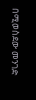በሚወስደው መንገድ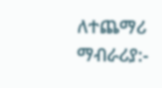ለተጨማሪ ማብራሪያ:-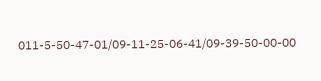011-5-50-47-01/09-11-25-06-41/09-39-50-00-00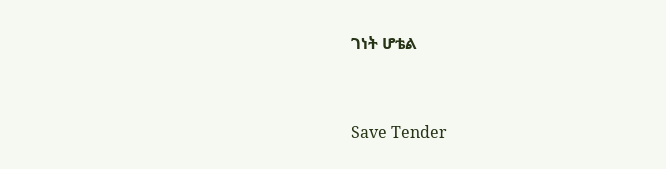ገነት ሆቴል



Save Tender